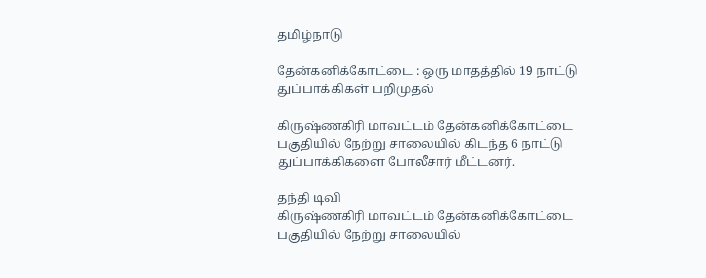தமிழ்நாடு

தேன்கனிக்கோட்டை : ஒரு மாதத்தில் 19 நாட்டு துப்பாக்கிகள் பறிமுதல்

கிருஷ்ணகிரி மாவட்டம் தேன்கனிக்கோட்டை பகுதியில் நேற்று சாலையில் கிடந்த 6 நாட்டு துப்பாக்கிகளை போலீசார் மீட்டனர்.

தந்தி டிவி
கிருஷ்ணகிரி மாவட்டம் தேன்கனிக்கோட்டை பகுதியில் நேற்று சாலையில்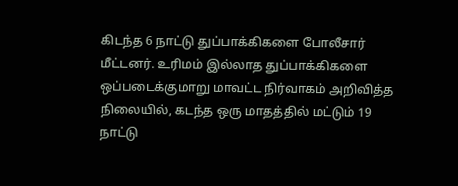கிடந்த 6 நாட்டு துப்பாக்கிகளை போலீசார் மீட்டனர். உரிமம் இல்லாத துப்பாக்கிகளை ஒப்படைக்குமாறு மாவட்ட நிர்வாகம் அறிவித்த நிலையில், கடந்த ஒரு மாதத்தில் மட்டும் 19 நாட்டு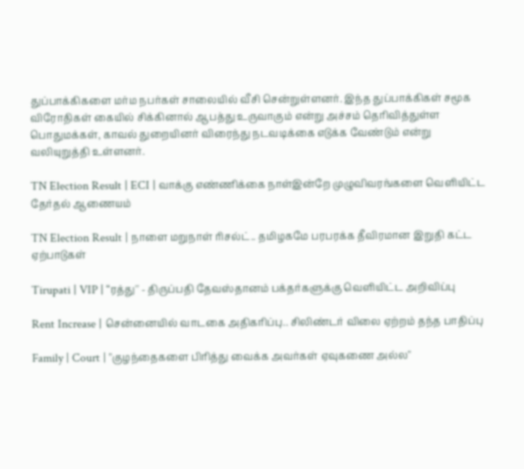துப்பாக்கிகளை மர்ம நபர்கள் சாலையில் வீசி சென்றுள்ளனர். இந்த துப்பாக்கிகள் சமூக விரோதிகள் கையில் சிக்கினால் ஆபத்து உருவாகும் என்று அச்சம் தெரிவித்துள்ள பொதுமக்கள், காவல் துறையினர் விரைந்து நடவடிக்கை எடுக்க வேண்டும் என்று வலியுறுத்தி உள்ளனர்.

TN Election Result | ECI | வாக்கு எண்ணிக்கை நாள்இன்றே முழுவிவரங்களை வெளியிட்ட தேர்தல் ஆணையம்

TN Election Result | நாளை மறுநாள் ரிசல்ட்.. தமிழகமே பரபரக்க தீவிரமான இறுதி கட்ட ஏற்பாடுகள்

Tirupati | VIP | “ரத்து'' - திருப்பதி தேவஸ்தானம் பக்தர்களுக்கு வெளியிட்ட அறிவிப்பு

Rent Increase | சென்னையில் வாடகை அதிகரிப்பு.. சிலிண்டர் விலை ஏற்றம் தந்த பாதிப்பு

Family | Court | "குழந்தைகளை பிரித்து வைக்க அவர்கள் ஏவுகணை அல்ல"